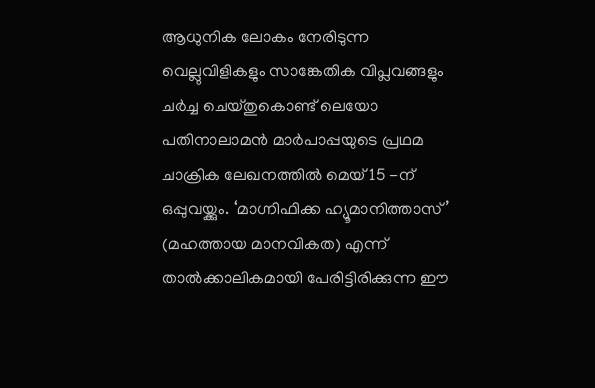ആധുനിക ലോകം നേരിടുന്ന വെല്ലുവിളികളും സാങ്കേതിക വിപ്ലവങ്ങളും ചർച്ച ചെയ്തുകൊണ്ട് ലെയോ പതിനാലാമൻ മാർപാപ്പയുടെ പ്രഥമ ചാക്രിക ലേഖനത്തിൽ മെയ് 15 -ന് ഒപ്പുവയ്ക്കും. ‘മാഗ്നിഫിക്ക ഹ്യൂമാനിത്താസ്’ (മഹത്തായ മാനവികത) എന്ന് താൽക്കാലികമായി പേരിട്ടിരിക്കുന്ന ഈ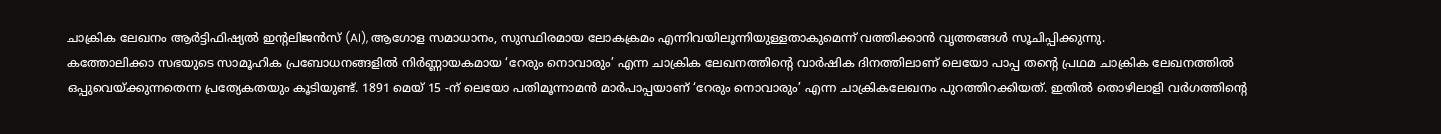ചാക്രിക ലേഖനം ആർട്ടിഫിഷ്യൽ ഇന്റലിജൻസ് (AI), ആഗോള സമാധാനം, സുസ്ഥിരമായ ലോകക്രമം എന്നിവയിലൂന്നിയുള്ളതാകുമെന്ന് വത്തിക്കാൻ വൃത്തങ്ങൾ സൂചിപ്പിക്കുന്നു.
കത്തോലിക്കാ സഭയുടെ സാമൂഹിക പ്രബോധനങ്ങളിൽ നിർണ്ണായകമായ ‘റേരും നൊവാരും’ എന്ന ചാക്രിക ലേഖനത്തിന്റെ വാർഷിക ദിനത്തിലാണ് ലെയോ പാപ്പ തന്റെ പ്രഥമ ചാക്രിക ലേഖനത്തിൽ ഒപ്പുവെയ്ക്കുന്നതെന്ന പ്രത്യേകതയും കൂടിയുണ്ട്. 1891 മെയ് 15 -ന് ലെയോ പതിമൂന്നാമൻ മാർപാപ്പയാണ് ‘റേരും നൊവാരും’ എന്ന ചാക്രികലേഖനം പുറത്തിറക്കിയത്. ഇതിൽ തൊഴിലാളി വർഗത്തിന്റെ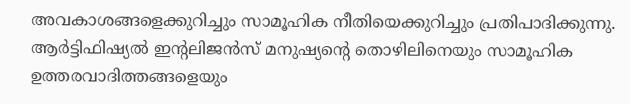അവകാശങ്ങളെക്കുറിച്ചും സാമൂഹിക നീതിയെക്കുറിച്ചും പ്രതിപാദിക്കുന്നു.
ആർട്ടിഫിഷ്യൽ ഇന്റലിജൻസ് മനുഷ്യന്റെ തൊഴിലിനെയും സാമൂഹിക ഉത്തരവാദിത്തങ്ങളെയും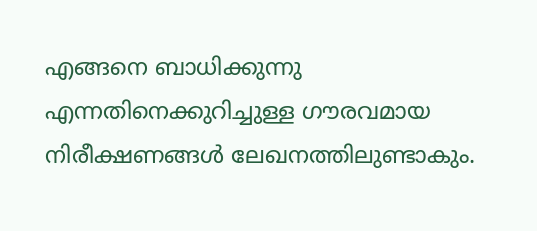എങ്ങനെ ബാധിക്കുന്നു എന്നതിനെക്കുറിച്ചുള്ള ഗൗരവമായ നിരീക്ഷണങ്ങൾ ലേഖനത്തിലുണ്ടാകും.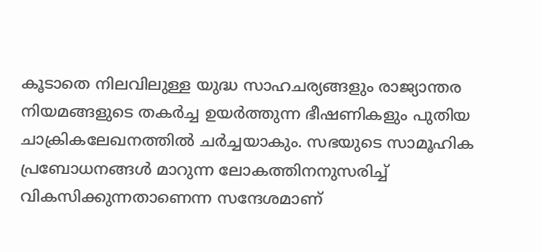കൂടാതെ നിലവിലുള്ള യുദ്ധ സാഹചര്യങ്ങളും രാജ്യാന്തര നിയമങ്ങളുടെ തകർച്ച ഉയർത്തുന്ന ഭീഷണികളും പുതിയ ചാക്രികലേഖനത്തിൽ ചർച്ചയാകും. സഭയുടെ സാമൂഹിക പ്രബോധനങ്ങൾ മാറുന്ന ലോകത്തിനനുസരിച്ച് വികസിക്കുന്നതാണെന്ന സന്ദേശമാണ്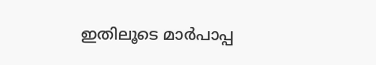ഇതിലൂടെ മാർപാപ്പ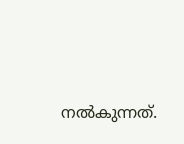നൽകുന്നത്.